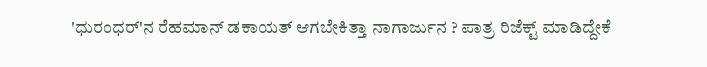'ಧುರಂಧರ್'ನ ರೆಹಮಾನ್ ಡಕಾಯತ್ ಆಗಬೇಕಿತ್ತಾ ನಾಗಾರ್ಜುನ ? ಪಾತ್ರ ರಿಜೆಕ್ಟ್ ಮಾಡಿದ್ದೇಕೆ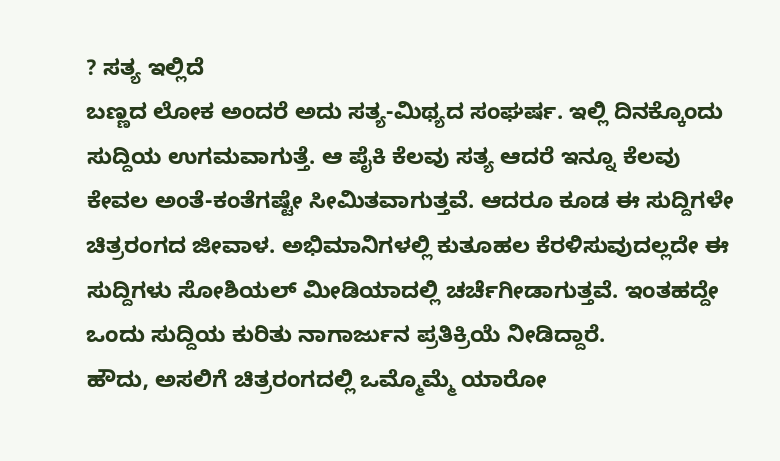? ಸತ್ಯ ಇಲ್ಲಿದೆ
ಬಣ್ಣದ ಲೋಕ ಅಂದರೆ ಅದು ಸತ್ಯ-ಮಿಥ್ಯದ ಸಂಘರ್ಷ. ಇಲ್ಲಿ ದಿನಕ್ಕೊಂದು ಸುದ್ದಿಯ ಉಗಮವಾಗುತ್ತೆ. ಆ ಪೈಕಿ ಕೆಲವು ಸತ್ಯ ಆದರೆ ಇನ್ನೂ ಕೆಲವು ಕೇವಲ ಅಂತೆ-ಕಂತೆಗಷ್ಟೇ ಸೀಮಿತವಾಗುತ್ತವೆ. ಆದರೂ ಕೂಡ ಈ ಸುದ್ದಿಗಳೇ ಚಿತ್ರರಂಗದ ಜೀವಾಳ. ಅಭಿಮಾನಿಗಳಲ್ಲಿ ಕುತೂಹಲ ಕೆರಳಿಸುವುದಲ್ಲದೇ ಈ ಸುದ್ದಿಗಳು ಸೋಶಿಯಲ್ ಮೀಡಿಯಾದಲ್ಲಿ ಚರ್ಚೆಗೀಡಾಗುತ್ತವೆ. ಇಂತಹದ್ದೇ ಒಂದು ಸುದ್ದಿಯ ಕುರಿತು ನಾಗಾರ್ಜುನ ಪ್ರತಿಕ್ರಿಯೆ ನೀಡಿದ್ದಾರೆ.
ಹೌದು, ಅಸಲಿಗೆ ಚಿತ್ರರಂಗದಲ್ಲಿ ಒಮ್ಮೊಮ್ಮೆ ಯಾರೋ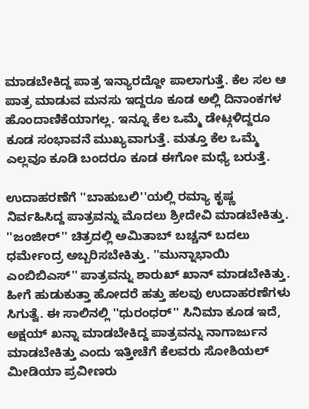ಮಾಡಬೇಕಿದ್ದ ಪಾತ್ರ ಇನ್ಯಾರದ್ದೋ ಪಾಲಾಗುತ್ತೆ. ಕೆಲ ಸಲ ಆ ಪಾತ್ರ ಮಾಡುವ ಮನಸು ಇದ್ದರೂ ಕೂಡ ಅಲ್ಲಿ ದಿನಾಂಕಗಳ ಹೊಂದಾಣಿಕೆಯಾಗಲ್ಲ. ಇನ್ನೂ ಕೆಲ ಒಮ್ಮೆ ಡೇಟ್ಗಳಿದ್ದರೂ ಕೂಡ ಸಂಭಾವನೆ ಮುಖ್ಯವಾಗುತ್ತೆ. ಮತ್ತೂ ಕೆಲ ಒಮ್ಮೆ ಎಲ್ಲವೂ ಕೂಡಿ ಬಂದರೂ ಕೂಡ ಈಗೋ ಮಧ್ಯೆ ಬರುತ್ತೆ.

ಉದಾಹರಣೆಗೆ ''ಬಾಹುಬಲಿ''ಯಲ್ಲಿ ರಮ್ಯಾ ಕೃಷ್ಣ ನಿರ್ವಹಿಸಿದ್ದ ಪಾತ್ರವನ್ನು ಮೊದಲು ಶ್ರೀದೇವಿ ಮಾಡಬೇಕಿತ್ತು. ''ಜಂಜೀರ್'' ಚಿತ್ರದಲ್ಲಿ ಅಮಿತಾಬ್ ಬಚ್ಚನ್ ಬದಲು ಧರ್ಮೇಂದ್ರ ಅಬ್ಬರಿಸಬೇಕಿತ್ತು. ''ಮುನ್ನಾಭಾಯಿ ಎಂಬಿಬಿಎಸ್'' ಪಾತ್ರವನ್ನು ಶಾರುಖ್ ಖಾನ್ ಮಾಡಬೇಕಿತ್ತು.
ಹೀಗೆ ಹುಡುಕುತ್ತಾ ಹೋದರೆ ಹತ್ತು ಹಲವು ಉದಾಹರಣೆಗಳು ಸಿಗುತ್ವೆ. ಈ ಸಾಲಿನಲ್ಲಿ ''ಧುರಂಧರ್'' ಸಿನಿಮಾ ಕೂಡ ಇದೆ, ಅಕ್ಷಯ್ ಖನ್ನಾ ಮಾಡಬೇಕಿದ್ದ ಪಾತ್ರವನ್ನು ನಾಗಾರ್ಜುನ ಮಾಡಬೇಕಿತ್ತು ಎಂದು ಇತ್ತೀಚೆಗೆ ಕೆಲವರು ಸೋಶಿಯಲ್ ಮೀಡಿಯಾ ಪ್ರವೀಣರು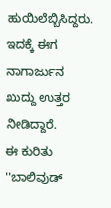ಹುಯಿಲೆಬ್ಬಿಸಿದ್ದರು. ಇದಕ್ಕೆ ಈಗ ನಾಗಾರ್ಜುನ ಖುದ್ದು ಉತ್ತರ ನೀಡಿದ್ದಾರೆ.
ಈ ಕುರಿತು ''ಬಾಲಿವುಡ್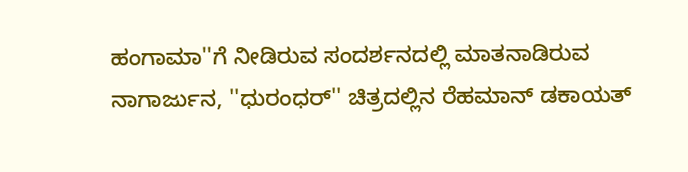ಹಂಗಾಮಾ''ಗೆ ನೀಡಿರುವ ಸಂದರ್ಶನದಲ್ಲಿ ಮಾತನಾಡಿರುವ ನಾಗಾರ್ಜುನ, ''ಧುರಂಧರ್'' ಚಿತ್ರದಲ್ಲಿನ ರೆಹಮಾನ್ ಡಕಾಯತ್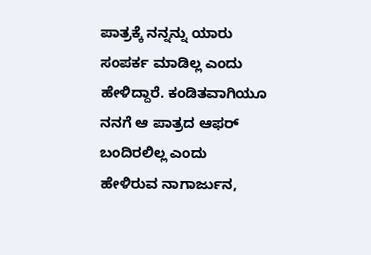ಪಾತ್ರಕ್ಕೆ ನನ್ನನ್ನು ಯಾರು ಸಂಪರ್ಕ ಮಾಡಿಲ್ಲ ಎಂದು ಹೇಳಿದ್ದಾರೆ. ಕಂಡಿತವಾಗಿಯೂ ನನಗೆ ಆ ಪಾತ್ರದ ಆಫರ್ ಬಂದಿರಲಿಲ್ಲ ಎಂದು ಹೇಳಿರುವ ನಾಗಾರ್ಜುನ,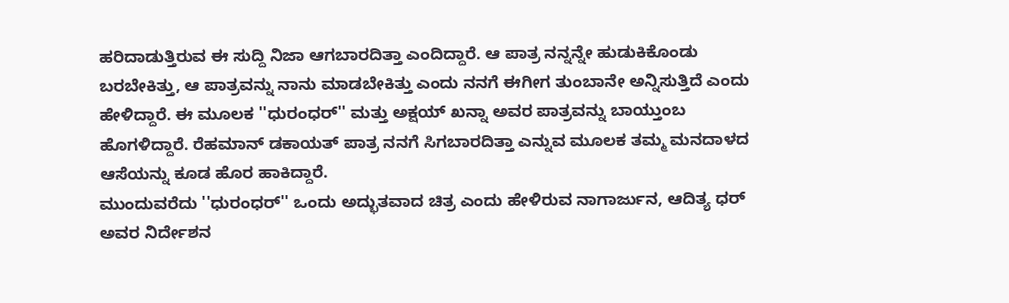ಹರಿದಾಡುತ್ತಿರುವ ಈ ಸುದ್ದಿ ನಿಜಾ ಆಗಬಾರದಿತ್ತಾ ಎಂದಿದ್ದಾರೆ. ಆ ಪಾತ್ರ ನನ್ನನ್ನೇ ಹುಡುಕಿಕೊಂಡು ಬರಬೇಕಿತ್ತು, ಆ ಪಾತ್ರವನ್ನು ನಾನು ಮಾಡಬೇಕಿತ್ತು ಎಂದು ನನಗೆ ಈಗೀಗ ತುಂಬಾನೇ ಅನ್ನಿಸುತ್ತಿದೆ ಎಂದು ಹೇಳಿದ್ದಾರೆ. ಈ ಮೂಲಕ ''ಧುರಂಧರ್'' ಮತ್ತು ಅಕ್ಷಯ್ ಖನ್ನಾ ಅವರ ಪಾತ್ರವನ್ನು ಬಾಯ್ತುಂಬ ಹೊಗಳಿದ್ದಾರೆ. ರೆಹಮಾನ್ ಡಕಾಯತ್ ಪಾತ್ರ ನನಗೆ ಸಿಗಬಾರದಿತ್ತಾ ಎನ್ನುವ ಮೂಲಕ ತಮ್ಮ ಮನದಾಳದ ಆಸೆಯನ್ನು ಕೂಡ ಹೊರ ಹಾಕಿದ್ದಾರೆ.
ಮುಂದುವರೆದು ''ಧುರಂಧರ್'' ಒಂದು ಅದ್ಭುತವಾದ ಚಿತ್ರ ಎಂದು ಹೇಳಿರುವ ನಾಗಾರ್ಜುನ, ಆದಿತ್ಯ ಧರ್ ಅವರ ನಿರ್ದೇಶನ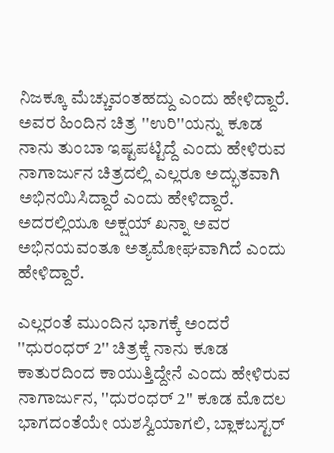ನಿಜಕ್ಕೂ ಮೆಚ್ಚುವಂತಹದ್ದು ಎಂದು ಹೇಳಿದ್ದಾರೆ. ಅವರ ಹಿಂದಿನ ಚಿತ್ರ ''ಉರಿ''ಯನ್ನು ಕೂಡ ನಾನು ತುಂಬಾ ಇಷ್ಟಪಟ್ಟಿದ್ದೆ ಎಂದು ಹೇಳಿರುವ ನಾಗಾರ್ಜುನ ಚಿತ್ರದಲ್ಲಿ ಎಲ್ಲರೂ ಅದ್ಭುತವಾಗಿ ಅಭಿನಯಿಸಿದ್ದಾರೆ ಎಂದು ಹೇಳಿದ್ದಾರೆ. ಅದರಲ್ಲಿಯೂ ಅಕ್ಷಯ್ ಖನ್ನಾ ಅವರ ಅಭಿನಯವಂತೂ ಅತ್ಯಮೋಘವಾಗಿದೆ ಎಂದು ಹೇಳಿದ್ದಾರೆ.

ಎಲ್ಲರಂತೆ ಮುಂದಿನ ಭಾಗಕ್ಕೆ ಅಂದರೆ ''ಧುರಂಧರ್ 2'' ಚಿತ್ರಕ್ಕೆ ನಾನು ಕೂಡ ಕಾತುರದಿಂದ ಕಾಯುತ್ತಿದ್ದೇನೆ ಎಂದು ಹೇಳಿರುವ ನಾಗಾರ್ಜುನ, ''ಧುರಂಧರ್ 2'' ಕೂಡ ಮೊದಲ ಭಾಗದಂತೆಯೇ ಯಶಸ್ವಿಯಾಗಲಿ, ಬ್ಲಾಕಬಸ್ಟರ್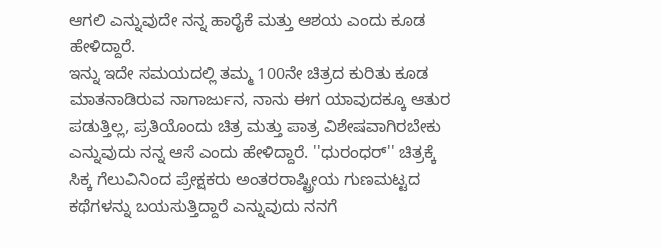ಆಗಲಿ ಎನ್ನುವುದೇ ನನ್ನ ಹಾರೈಕೆ ಮತ್ತು ಆಶಯ ಎಂದು ಕೂಡ ಹೇಳಿದ್ದಾರೆ.
ಇನ್ನು ಇದೇ ಸಮಯದಲ್ಲಿ ತಮ್ಮ 100ನೇ ಚಿತ್ರದ ಕುರಿತು ಕೂಡ ಮಾತನಾಡಿರುವ ನಾಗಾರ್ಜುನ, ನಾನು ಈಗ ಯಾವುದಕ್ಕೂ ಆತುರ ಪಡುತ್ತಿಲ್ಲ, ಪ್ರತಿಯೊಂದು ಚಿತ್ರ ಮತ್ತು ಪಾತ್ರ ವಿಶೇಷವಾಗಿರಬೇಕು ಎನ್ನುವುದು ನನ್ನ ಆಸೆ ಎಂದು ಹೇಳಿದ್ದಾರೆ. ''ಧುರಂಧರ್'' ಚಿತ್ರಕ್ಕೆ ಸಿಕ್ಕ ಗೆಲುವಿನಿಂದ ಪ್ರೇಕ್ಷಕರು ಅಂತರರಾಷ್ಟ್ರೀಯ ಗುಣಮಟ್ಟದ ಕಥೆಗಳನ್ನು ಬಯಸುತ್ತಿದ್ದಾರೆ ಎನ್ನುವುದು ನನಗೆ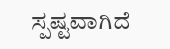ಸ್ಪಷ್ಟವಾಗಿದೆ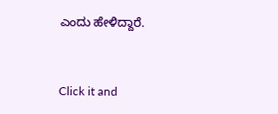ಎಂದು ಹೇಳಿದ್ದಾರೆ.


Click it and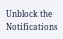Unblock the Notifications